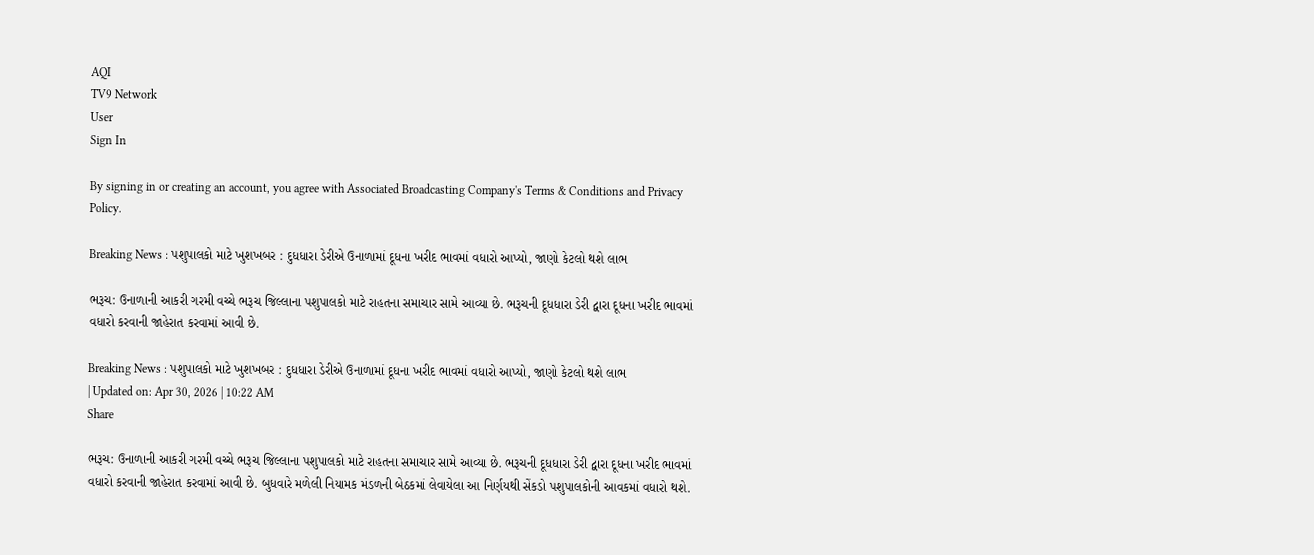AQI
TV9 Network
User
Sign In

By signing in or creating an account, you agree with Associated Broadcasting Company's Terms & Conditions and Privacy Policy.

Breaking News : પશુપાલકો માટે ખુશખબર : દુધધારા ડેરીએ ઉનાળામાં દૂધના ખરીદ ભાવમાં વધારો આપ્યો, જાણો કેટલો થશે લાભ

ભરૂચ: ઉનાળાની આકરી ગરમી વચ્ચે ભરૂચ જિલ્લાના પશુપાલકો માટે રાહતના સમાચાર સામે આવ્યા છે. ભરૂચની દૂધધારા ડેરી દ્વારા દૂધના ખરીદ ભાવમાં વધારો કરવાની જાહેરાત કરવામાં આવી છે.

Breaking News : પશુપાલકો માટે ખુશખબર : દુધધારા ડેરીએ ઉનાળામાં દૂધના ખરીદ ભાવમાં વધારો આપ્યો, જાણો કેટલો થશે લાભ
| Updated on: Apr 30, 2026 | 10:22 AM
Share

ભરૂચ: ઉનાળાની આકરી ગરમી વચ્ચે ભરૂચ જિલ્લાના પશુપાલકો માટે રાહતના સમાચાર સામે આવ્યા છે. ભરૂચની દૂધધારા ડેરી દ્વારા દૂધના ખરીદ ભાવમાં વધારો કરવાની જાહેરાત કરવામાં આવી છે. બુધવારે મળેલી નિયામક મંડળની બેઠકમાં લેવાયેલા આ નિર્ણયથી સેંકડો પશુપાલકોની આવકમાં વધારો થશે.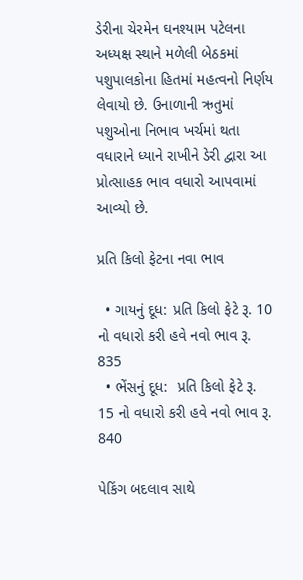ડેરીના ચેરમેન ઘનશ્યામ પટેલના અધ્યક્ષ સ્થાને મળેલી બેઠકમાં પશુપાલકોના હિતમાં મહત્વનો નિર્ણય લેવાયો છે. ઉનાળાની ઋતુમાં પશુઓના નિભાવ ખર્ચમાં થતા વધારાને ધ્યાને રાખીને ડેરી દ્વારા આ પ્રોત્સાહક ભાવ વધારો આપવામાં આવ્યો છે.

પ્રતિ કિલો ફેટના નવા ભાવ

  • ગાયનું દૂધ: પ્રતિ કિલો ફેટે રૂ. 10 નો વધારો કરી હવે નવો ભાવ રૂ. 835
  • ભેંસનું દૂધ:  પ્રતિ કિલો ફેટે રૂ. 15 નો વધારો કરી હવે નવો ભાવ રૂ. 840

પેકિંગ બદલાવ સાથે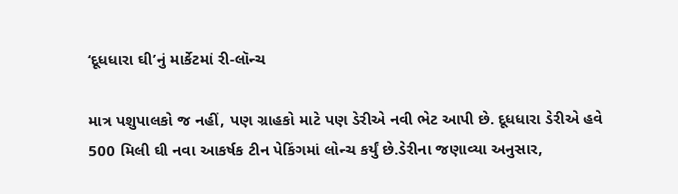‘દૂધધારા ઘી’નું માર્કેટમાં રી-લૉન્ચ

માત્ર પશુપાલકો જ નહીં, પણ ગ્રાહકો માટે પણ ડેરીએ નવી ભેટ આપી છે. દૂધધારા ડેરીએ હવે 500 મિલી ઘી નવા આકર્ષક ટીન પેકિંગમાં લોન્ચ કર્યું છે.ડેરીના જણાવ્યા અનુસાર,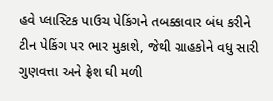હવે પ્લાસ્ટિક પાઉચ પેકિંગને તબક્કાવાર બંધ કરીને ટીન પેકિંગ પર ભાર મુકાશે, જેથી ગ્રાહકોને વધુ સારી ગુણવત્તા અને ફ્રેશ ઘી મળી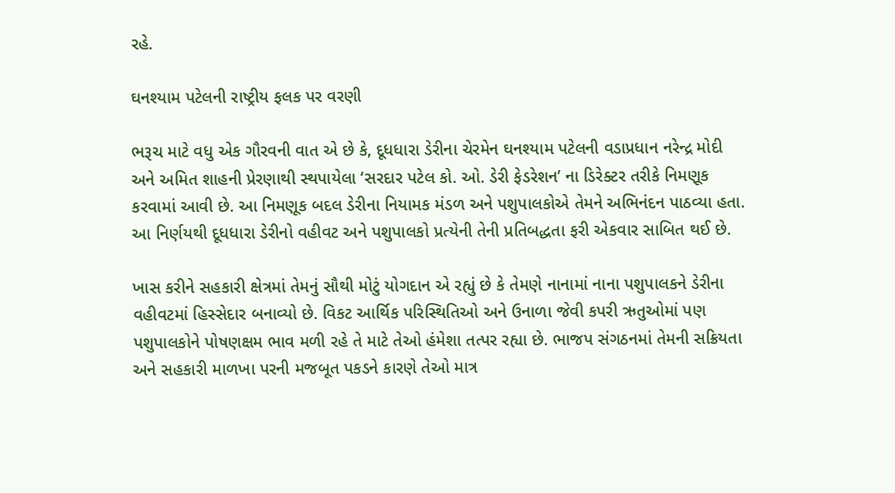રહે.

ઘનશ્યામ પટેલની રાષ્ટ્રીય ફલક પર વરણી

ભરૂચ માટે વધુ એક ગૌરવની વાત એ છે કે, દૂધધારા ડેરીના ચેરમેન ઘનશ્યામ પટેલની વડાપ્રધાન નરેન્દ્ર મોદી અને અમિત શાહની પ્રેરણાથી સ્થપાયેલા ‘સરદાર પટેલ કો. ઓ. ડેરી ફેડરેશન’ ના ડિરેક્ટર તરીકે નિમણૂક કરવામાં આવી છે. આ નિમણૂક બદલ ડેરીના નિયામક મંડળ અને પશુપાલકોએ તેમને અભિનંદન પાઠવ્યા હતા. આ નિર્ણયથી દૂધધારા ડેરીનો વહીવટ અને પશુપાલકો પ્રત્યેની તેની પ્રતિબદ્ધતા ફરી એકવાર સાબિત થઈ છે.

ખાસ કરીને સહકારી ક્ષેત્રમાં તેમનું સૌથી મોટું યોગદાન એ રહ્યું છે કે તેમણે નાનામાં નાના પશુપાલકને ડેરીના વહીવટમાં હિસ્સેદાર બનાવ્યો છે. વિકટ આર્થિક પરિસ્થિતિઓ અને ઉનાળા જેવી કપરી ઋતુઓમાં પણ પશુપાલકોને પોષણક્ષમ ભાવ મળી રહે તે માટે તેઓ હંમેશા તત્પર રહ્યા છે. ભાજપ સંગઠનમાં તેમની સક્રિયતા અને સહકારી માળખા પરની મજબૂત પકડને કારણે તેઓ માત્ર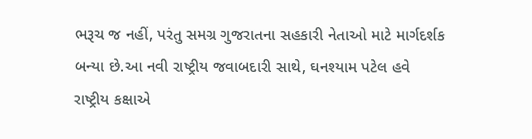ભરૂચ જ નહીં, પરંતુ સમગ્ર ગુજરાતના સહકારી નેતાઓ માટે માર્ગદર્શક બન્યા છે.આ નવી રાષ્ટ્રીય જવાબદારી સાથે, ઘનશ્યામ પટેલ હવે રાષ્ટ્રીય કક્ષાએ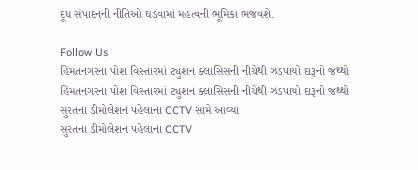દૂધ સંપાદનની નીતિઓ ઘડવામાં મહત્વની ભૂમિકા ભજવશે.

Follow Us
હિંમતનગરના પોશ વિસ્તારમાં ટ્યુશન ક્લાસિસની નીચેથી ઝડપાયો દારૂનો જથ્થો
હિંમતનગરના પોશ વિસ્તારમાં ટ્યુશન ક્લાસિસની નીચેથી ઝડપાયો દારૂનો જથ્થો
સુરતના ડીમોલેશન પહેલાના CCTV સામે આવ્યા
સુરતના ડીમોલેશન પહેલાના CCTV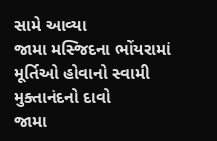સામે આવ્યા
જામા મસ્જિદના ભોંયરામાં મૂર્તિઓ હોવાનો સ્વામી મુક્તાનંદનો દાવો
જામા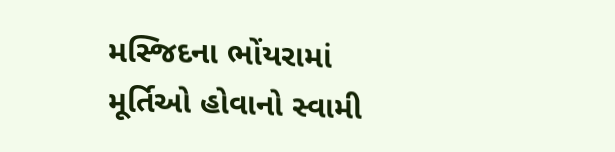મસ્જિદના ભોંયરામાં મૂર્તિઓ હોવાનો સ્વામી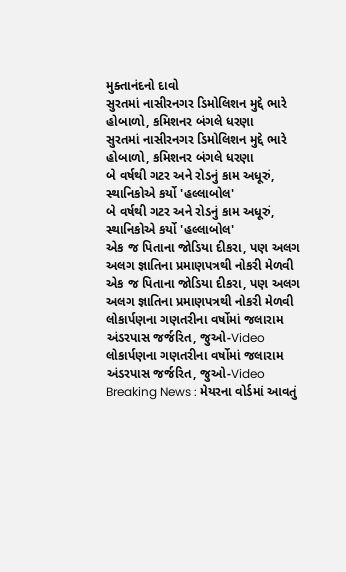મુક્તાનંદનો દાવો
સુરતમાં નાસીરનગર ડિમોલિશન મુદ્દે ભારે હોબાળો, કમિશનર બંગલે ધરણા
સુરતમાં નાસીરનગર ડિમોલિશન મુદ્દે ભારે હોબાળો, કમિશનર બંગલે ધરણા
બે વર્ષથી ગટર અને રોડનું કામ અધૂરું, સ્થાનિકોએ કર્યો 'હલ્લાબોલ'
બે વર્ષથી ગટર અને રોડનું કામ અધૂરું, સ્થાનિકોએ કર્યો 'હલ્લાબોલ'
એક જ પિતાના જોડિયા દીકરા, પણ અલગ અલગ જ્ઞાતિના પ્રમાણપત્રથી નોકરી મેળવી
એક જ પિતાના જોડિયા દીકરા, પણ અલગ અલગ જ્ઞાતિના પ્રમાણપત્રથી નોકરી મેળવી
લોકાર્પણના ગણતરીના વર્ષોમાં જલારામ અંડરપાસ જર્જરિત, જુઓ-Video
લોકાર્પણના ગણતરીના વર્ષોમાં જલારામ અંડરપાસ જર્જરિત, જુઓ-Video
Breaking News : મેયરના વોર્ડમાં આવતું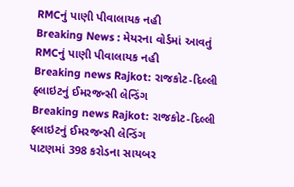RMCનું પાણી પીવાલાયક નહી
Breaking News : મેયરના વોર્ડમાં આવતું RMCનું પાણી પીવાલાયક નહી
Breaking news Rajkot: રાજકોટ-દિલ્લી ફ્લાઇટનું ઈમરજન્સી લેન્ડિંગ
Breaking news Rajkot: રાજકોટ-દિલ્લી ફ્લાઇટનું ઈમરજન્સી લેન્ડિંગ
પાટણમાં 398 કરોડના સાયબર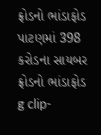ફ્રોડનો ભાંડાફોડ
પાટણમાં 398 કરોડના સાયબર ફ્રોડનો ભાંડાફોડ
g clip-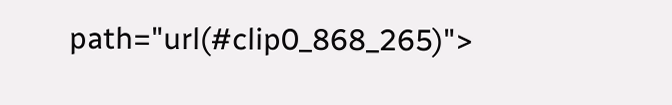path="url(#clip0_868_265)">